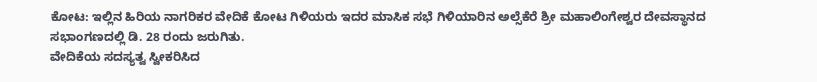ಕೋಟ: ಇಲ್ಲಿನ ಹಿರಿಯ ನಾಗರಿಕರ ವೇದಿಕೆ ಕೋಟ ಗಿಳಿಯರು ಇದರ ಮಾಸಿಕ ಸಭೆ ಗಿಳಿಯಾರಿನ ಅಲ್ಸೆಕೆರೆ ಶ್ರೀ ಮಹಾಲಿಂಗೇಶ್ವರ ದೇವಸ್ಥಾನದ ಸಭಾಂಗಣದಲ್ಲಿ ಡಿ. 28 ರಂದು ಜರುಗಿತು.
ವೇದಿಕೆಯ ಸದಸ್ಯತ್ವ ಸ್ವೀಕರಿಸಿದ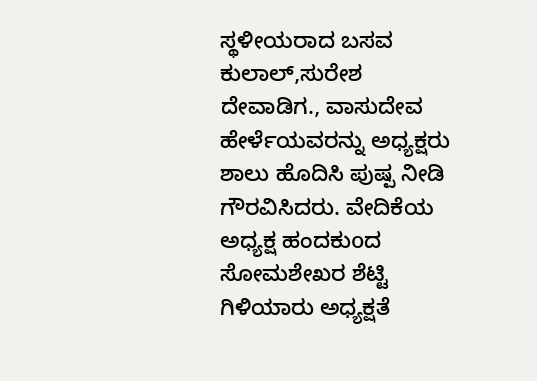ಸ್ಥಳೀಯರಾದ ಬಸವ ಕುಲಾಲ್,ಸುರೇಶ ದೇವಾಡಿಗ., ವಾಸುದೇವ ಹೇರ್ಳೆಯವರನ್ನು ಅಧ್ಯಕ್ಷರು ಶಾಲು ಹೊದಿಸಿ ಪುಷ್ಪ ನೀಡಿ ಗೌರವಿಸಿದರು. ವೇದಿಕೆಯ ಅಧ್ಯಕ್ಷ ಹಂದಕುoದ ಸೋಮಶೇಖರ ಶೆಟ್ಟಿ ಗಿಳಿಯಾರು ಅಧ್ಯಕ್ಷತೆ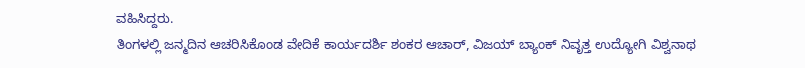ವಹಿಸಿದ್ದರು.
ತಿಂಗಳಲ್ಲಿ ಜನ್ಮದಿನ ಆಚರಿಸಿಕೊಂಡ ವೇದಿಕೆ ಕಾರ್ಯದರ್ಶಿ ಶಂಕರ ಆಚಾರ್, ವಿಜಯ್ ಬ್ಯಾಂಕ್ ನಿವೃತ್ತ ಉದ್ಯೋಗಿ ವಿಶ್ವನಾಥ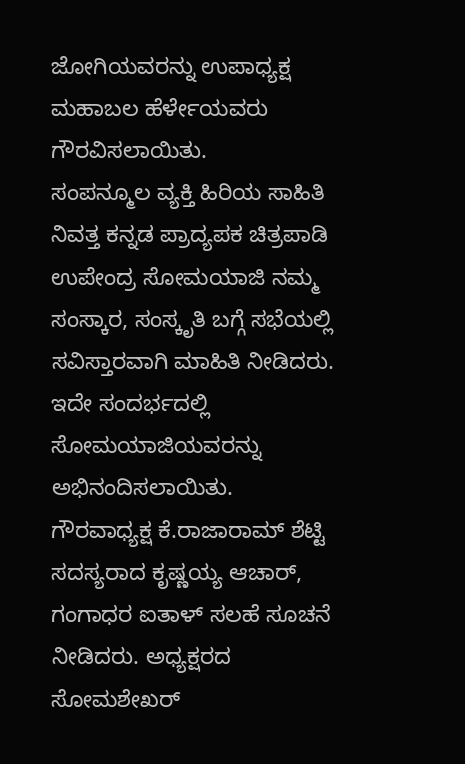ಜೋಗಿಯವರನ್ನು ಉಪಾಧ್ಯಕ್ಷ ಮಹಾಬಲ ಹೆರ್ಳೇಯವರು ಗೌರವಿಸಲಾಯಿತು.
ಸಂಪನ್ಮೂಲ ವ್ಯಕ್ತಿ ಹಿರಿಯ ಸಾಹಿತಿ ನಿವತ್ತ ಕನ್ನಡ ಪ್ರಾದ್ಯಪಕ ಚಿತ್ರಪಾಡಿ ಉಪೇಂದ್ರ ಸೋಮಯಾಜಿ ನಮ್ಮ ಸಂಸ್ಕಾರ, ಸಂಸ್ಕೃತಿ ಬಗ್ಗೆ ಸಭೆಯಲ್ಲಿ ಸವಿಸ್ತಾರವಾಗಿ ಮಾಹಿತಿ ನೀಡಿದರು. ಇದೇ ಸಂದರ್ಭದಲ್ಲಿ ಸೋಮಯಾಜಿಯವರನ್ನು ಅಭಿನಂದಿಸಲಾಯಿತು.
ಗೌರವಾಧ್ಯಕ್ಷ ಕೆ.ರಾಜಾರಾಮ್ ಶೆಟ್ಟಿ ಸದಸ್ಯರಾದ ಕೃಷ್ಣಯ್ಯ ಆಚಾರ್, ಗಂಗಾಧರ ಐತಾಳ್ ಸಲಹೆ ಸೂಚನೆ ನೀಡಿದರು. ಅಧ್ಯಕ್ಷರದ ಸೋಮಶೇಖರ್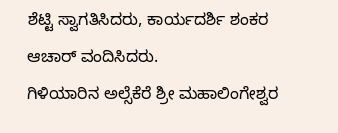ಶೆಟ್ಟಿ ಸ್ವಾಗತಿಸಿದರು, ಕಾರ್ಯದರ್ಶಿ ಶಂಕರ ಆಚಾರ್ ವಂದಿಸಿದರು.
ಗಿಳಿಯಾರಿನ ಅಲ್ಸೆಕೆರೆ ಶ್ರೀ ಮಹಾಲಿಂಗೇಶ್ವರ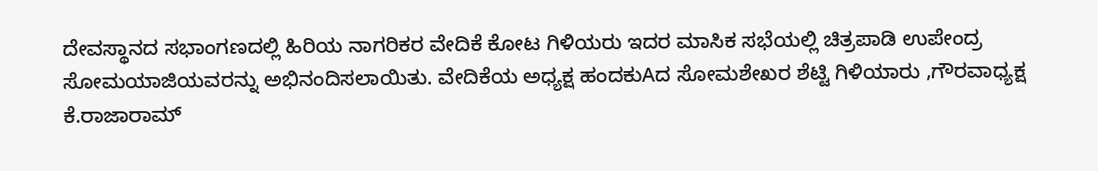ದೇವಸ್ಥಾನದ ಸಭಾಂಗಣದಲ್ಲಿ ಹಿರಿಯ ನಾಗರಿಕರ ವೇದಿಕೆ ಕೋಟ ಗಿಳಿಯರು ಇದರ ಮಾಸಿಕ ಸಭೆಯಲ್ಲಿ ಚಿತ್ರಪಾಡಿ ಉಪೇಂದ್ರ ಸೋಮಯಾಜಿಯವರನ್ನು ಅಭಿನಂದಿಸಲಾಯಿತು. ವೇದಿಕೆಯ ಅಧ್ಯಕ್ಷ ಹಂದಕುAದ ಸೋಮಶೇಖರ ಶೆಟ್ಟಿ ಗಿಳಿಯಾರು ,ಗೌರವಾಧ್ಯಕ್ಷ ಕೆ.ರಾಜಾರಾಮ್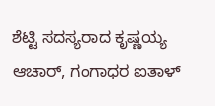ಶೆಟ್ಟಿ ಸದಸ್ಯರಾದ ಕೃಷ್ಣಯ್ಯ ಆಚಾರ್, ಗಂಗಾಧರ ಐತಾಳ್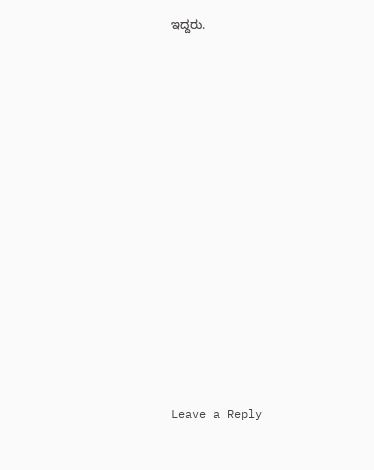ಇದ್ದರು.













Leave a Reply